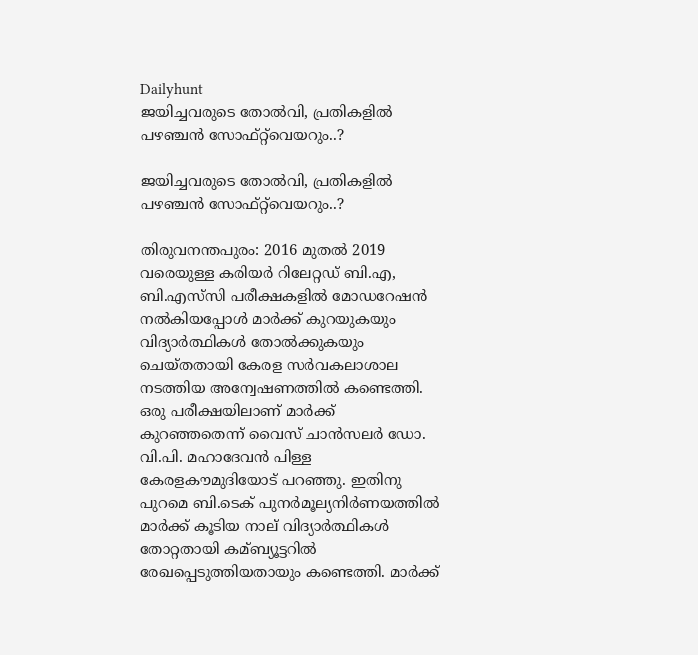Dailyhunt
ജയിച്ചവരുടെ തോല്‍വി, പ്രതികളില്‍ പഴഞ്ചന്‍ സോഫ്‌റ്റ്‌വെയറും..?

ജയിച്ചവരുടെ തോല്‍വി, പ്രതികളില്‍ പഴഞ്ചന്‍ സോഫ്‌റ്റ്‌വെയറും..?

തിരുവനന്തപുരം: 2016 മുതല്‍ 2019 വരെയുള്ള കരിയര്‍ റിലേറ്റഡ് ബി.എ, ബി.എസ്‌സി പരീക്ഷകളില്‍ മോഡറേഷന്‍ നല്‍കിയപ്പോള്‍ മാര്‍ക്ക് കുറയുകയും വിദ്യാര്‍ത്ഥികള്‍ തോല്‍ക്കുകയും ചെയ്തതായി കേരള സര്‍വകലാശാല നടത്തിയ അന്വേഷണത്തില്‍ കണ്ടെത്തി. ഒരു പരീക്ഷയിലാണ് മാര്‍ക്ക് കുറഞ്ഞതെന്ന് വൈസ് ചാന്‍സലര്‍ ഡോ. വി.പി. മഹാദേവന്‍ പിള്ള കേരളകൗമുദിയോട് പറഞ്ഞു. ഇതിനു പുറമെ ബി.ടെക് പുനര്‍മൂല്യനിര്‍ണയത്തില്‍ മാര്‍ക്ക് കൂടിയ നാല് വിദ്യാര്‍ത്ഥികള്‍ തോറ്റതായി കമ്ബ്യൂട്ടറില്‍ രേഖപ്പെടുത്തിയതായും കണ്ടെത്തി. മാര്‍ക്ക്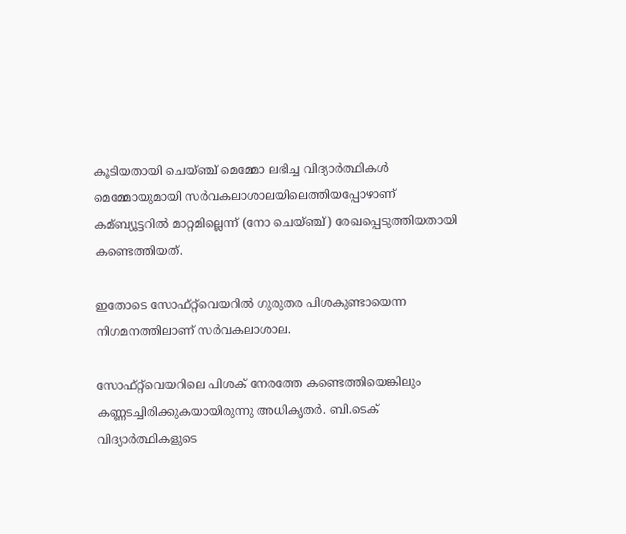കൂടിയതായി ചെയ്ഞ്ച് മെമ്മോ ലഭിച്ച വിദ്യാര്‍ത്ഥികള്‍ മെമ്മോയുമായി സര്‍വകലാശാലയിലെത്തിയപ്പോഴാണ് കമ്ബ്യൂട്ടറില്‍ മാറ്റമില്ലെന്ന് (നോ ചെയ്ഞ്ച്) രേഖപ്പെടുത്തിയതായി കണ്ടെത്തിയത്.

ഇതോടെ സോഫ്‌റ്റ്‌വെയറില്‍ ഗുരുതര പിശകുണ്ടായെന്ന നിഗമനത്തിലാണ് സര്‍വകലാശാല.

സോഫ്‌റ്റ്‌വെയറിലെ പിശക് നേരത്തേ കണ്ടെത്തിയെങ്കിലും കണ്ണടച്ചിരിക്കുകയായിരുന്നു അധികൃതര്‍. ബി.ടെക് വിദ്യാര്‍ത്ഥികളുടെ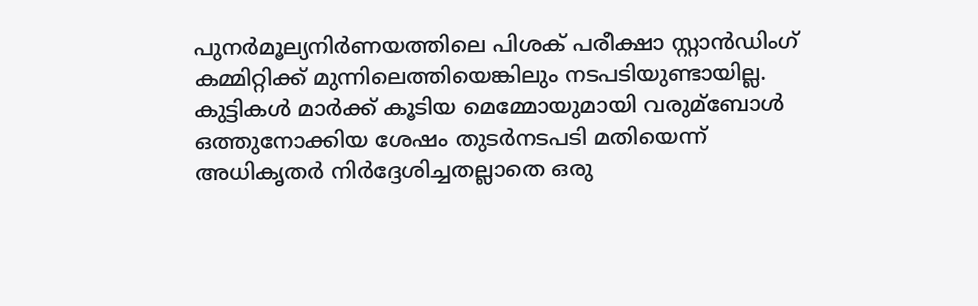പുനര്‍മൂല്യനിര്‍ണയത്തിലെ പിശക് പരീക്ഷാ സ്റ്റാന്‍ഡിംഗ് കമ്മിറ്റിക്ക് മുന്നിലെത്തിയെങ്കിലും നടപടിയുണ്ടായില്ല. കുട്ടികള്‍ മാര്‍ക്ക് കൂടിയ മെമ്മോയുമായി വരുമ്ബോള്‍ ഒത്തുനോക്കിയ ശേഷം തുടര്‍നടപടി മതിയെന്ന് അധികൃതര്‍ നിര്‍ദ്ദേശിച്ചതല്ലാതെ ഒരു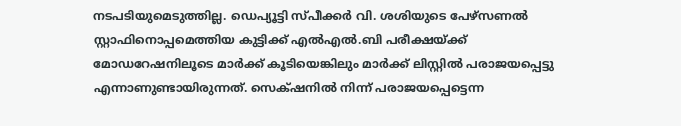നടപടിയുമെടുത്തില്ല. ഡെപ്യൂട്ടി സ്പീക്കര്‍ വി. ശശിയുടെ പേഴ്സണല്‍ സ്റ്റാഫിനൊപ്പമെത്തിയ കുട്ടിക്ക് എല്‍എല്‍.ബി പരീക്ഷയ്ക്ക് മോഡറേഷനിലൂടെ മാര്‍ക്ക് കൂടിയെങ്കിലും മാര്‍ക്ക് ലിസ്റ്റില്‍ പരാജയപ്പെട്ടു എന്നാണുണ്ടായിരുന്നത്. സെക്‌ഷനില്‍ നിന്ന് പരാജയപ്പെട്ടെന്ന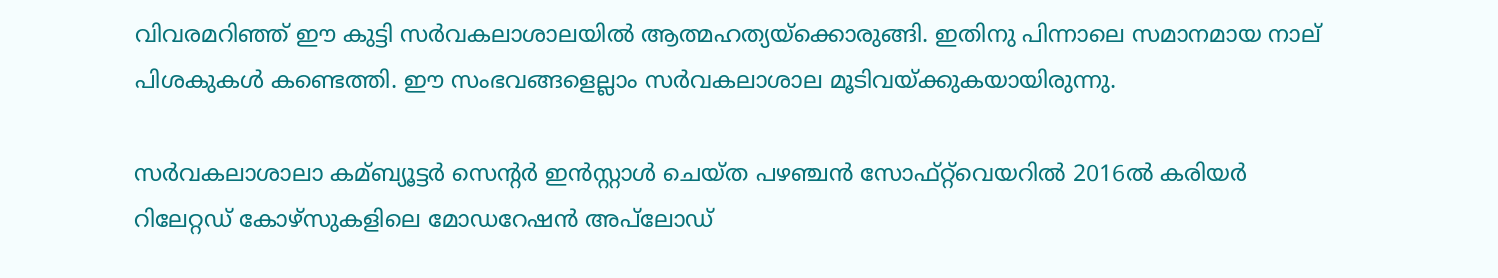വിവരമറിഞ്ഞ് ഈ കുട്ടി സര്‍വകലാശാലയില്‍ ആത്മഹത്യയ്ക്കൊരുങ്ങി. ഇതിനു പിന്നാലെ സമാനമായ നാല് പിശകുകള്‍ കണ്ടെത്തി. ഈ സംഭവങ്ങളെല്ലാം സര്‍വകലാശാല മൂടിവയ്ക്കുകയായിരുന്നു.

സര്‍വകലാശാലാ കമ്ബ്യൂട്ടര്‍ സെന്റര്‍ ഇന്‍സ്റ്റാള്‍ ചെയ്ത പഴഞ്ചന്‍ സോഫ്‌റ്റ്‌വെയറില്‍ 2016ല്‍ കരിയര്‍ റിലേറ്റഡ് കോഴ്സുകളിലെ മോഡറേഷന്‍ അപ്‌ലോഡ്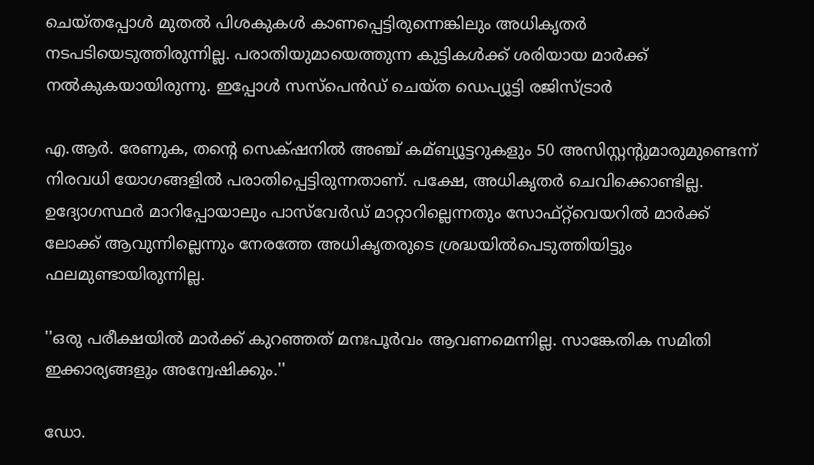ചെയ്തപ്പോള്‍ മുതല്‍ പിശകുകള്‍ കാണപ്പെട്ടിരുന്നെങ്കിലും അധികൃതര്‍ നടപടിയെടുത്തിരുന്നില്ല. പരാതിയുമായെത്തുന്ന കുട്ടികള്‍ക്ക് ശരിയായ മാര്‍ക്ക് നല്‍കുകയായിരുന്നു. ഇപ്പോള്‍ സസ്പെന്‍ഡ് ചെയ്ത ഡെപ്യൂട്ടി രജിസ്ട്രാര്‍

എ.ആര്‍. രേണുക, തന്റെ സെക്‌ഷ‌നില്‍ അഞ്ച് കമ്ബ്യൂട്ടറുകളും 50 അസിസ്റ്റന്റുമാരുമുണ്ടെന്ന് നിരവധി യോഗങ്ങളില്‍ പരാതിപ്പെട്ടിരുന്നതാണ്. പക്ഷേ, അധികൃതര്‍ ചെവിക്കൊണ്ടില്ല. ഉദ്യോഗസ്ഥര്‍ മാറിപ്പോയാലും പാസ്‌വേര്‍ഡ് മാറ്റാറില്ലെന്നതും സോഫ്‌റ്റ്‌വെയറില്‍ മാര്‍ക്ക് ലോക്ക് ആവുന്നില്ലെന്നും നേരത്തേ അധികൃതരുടെ ശ്രദ്ധയില്‍പെടുത്തിയിട്ടും ഫലമുണ്ടായിരുന്നില്ല.

''ഒരു പരീക്ഷയില്‍ മാര്‍ക്ക് കുറഞ്ഞത് മനഃപൂര്‍വം ആവണമെന്നില്ല. സാങ്കേതിക സമിതി ഇക്കാര്യങ്ങളും അന്വേഷിക്കും.''

ഡോ.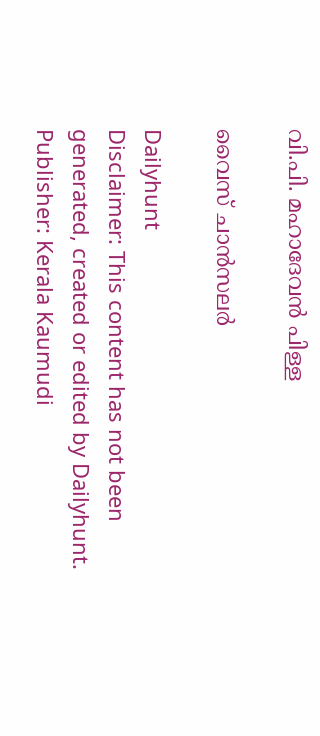വി.പി. മഹാദേവന്‍ പിള്ള

വൈസ് ചാന്‍സലര്‍

Dailyhunt
Disclaimer: This content has not been generated, created or edited by Dailyhunt. Publisher: Kerala Kaumudi